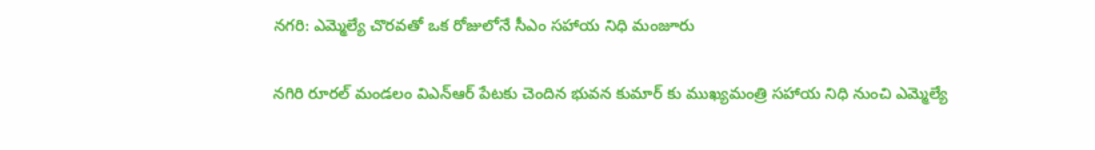నగరి: ఎమ్మెల్యే చొరవతో ఒక రోజులోనే సీఎం సహాయ నిధి మంజూరు

నగిరి రూరల్ మండలం విఎన్ఆర్ పేటకు చెందిన భువన కుమార్ కు ముఖ్యమంత్రి సహాయ నిధి నుంచి ఎమ్మెల్యే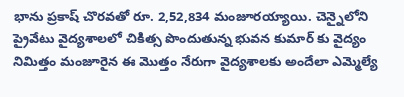భాను ప్రకాష్ చొరవతో రూ. 2,52,834 మంజూరయ్యాయి. చెన్నైలోని ప్రైవేటు వైద్యశాలలో చికిత్స పొందుతున్న భువన కుమార్ కు వైద్యం నిమిత్తం మంజూరైన ఈ మొత్తం నేరుగా వైద్యశాలకు అందేలా ఎమ్మెల్యే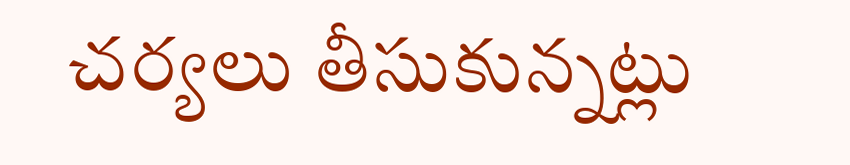చర్యలు తీసుకున్నట్లు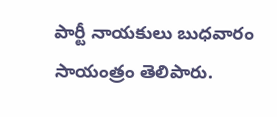పార్టీ నాయకులు బుధవారం సాయంత్రం తెలిపారు.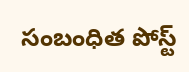సంబంధిత పోస్ట్